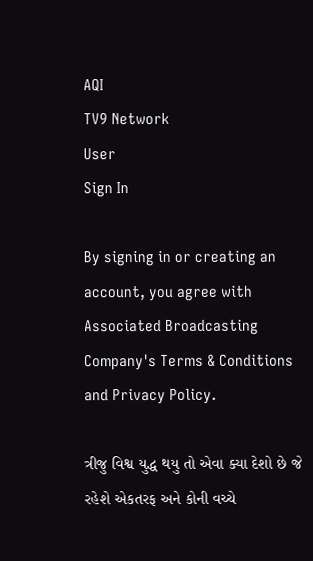AQI
TV9 Network
User
Sign In

By signing in or creating an account, you agree with Associated Broadcasting Company's Terms & Conditions and Privacy Policy.

ત્રીજુ વિશ્વ યુદ્ધ થયુ તો એવા ક્યા દેશો છે જે રહેશે એકતરફ અને કોની વચ્ચે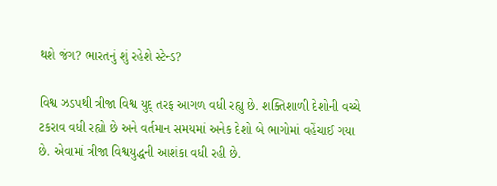થશે જંગ? ભારતનું શું રહેશે સ્ટેન્ડ?

વિશ્વ ઝડપથી ત્રીજા વિશ્વ યુદ્ તરફ આગળ વધી રહ્યુ છે. શક્તિશાળી દેશોની વચ્ચે ટકરાવ વધી રહ્યો છે અને વર્તમાન સમયમાં અનેક દેશો બે ભાગોમાં વહેંચાઈ ગયા છે. એવામાં ત્રીજા વિશ્વયુદ્ધની આશંકા વધી રહી છે.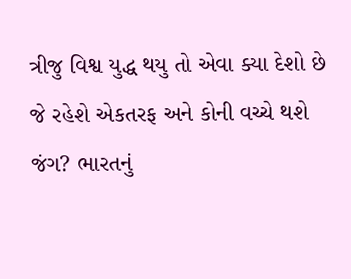ત્રીજુ વિશ્વ યુદ્ધ થયુ તો એવા ક્યા દેશો છે જે રહેશે એકતરફ અને કોની વચ્ચે થશે જંગ? ભારતનું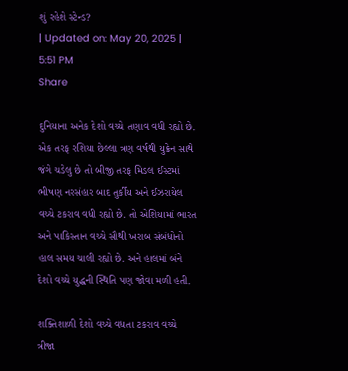શું રહેશે સ્ટેન્ડ?
| Updated on: May 20, 2025 | 5:51 PM
Share

દુનિયાના અનેક દેશો વચ્ચે તણાવ વધી રહ્યો છે. એક તરફ રશિયા છેલ્લા ત્રણ વર્ષથી યુક્રેન સાથે જંગે ચડેલુ છે તો બીજી તરફ મિડલ ઈસ્ટમાં ભીષણ નરસંહાર બાદ તુર્કીય અને ઈઝરાયેલ વચ્ચે ટકરાવ વધી રહ્યો છે. તો એશિયામાં ભારત અને પાકિસ્તાન વચ્ચે સૌથી ખરાબ સંબંધોનો હાલ સમય ચાલી રહ્યો છે. અને હાલમાં બંને દેશો વચ્ચે યુદ્ધની સ્થિતિ પણ જોવા મળી હતી.

શક્તિશાળી દેશો વચ્ચે વધતા ટકરાવ વચ્ચે ત્રીજા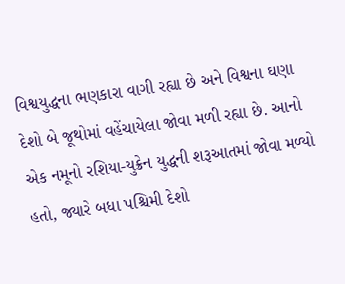વિશ્વયુદ્ધના ભણકારા વાગી રહ્યા છે અને વિશ્વના ઘણા દેશો બે જૂથોમાં વહેંચાયેલા જોવા મળી રહ્યા છે. આનો એક નમૂનો રશિયા-યુક્રેન યુદ્ધની શરૂઆતમાં જોવા મળ્યો હતો, જ્યારે બધા પશ્ચિમી દેશો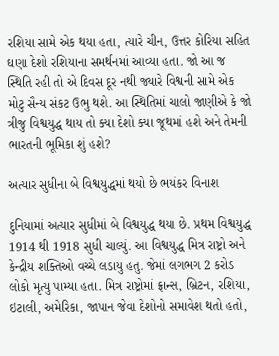રશિયા સામે એક થયા હતા, ત્યારે ચીન, ઉત્તર કોરિયા સહિત ઘણા દેશો રશિયાના સમર્થનમાં આવ્યા હતા. જો આ જ સ્થિતિ રહી તો એ દિવસ દૂર નથી જ્યારે વિશ્વની સામે એક મોટુ સૈન્ય સંકટ ઉભુ થશે. આ સ્થિતિમાં ચાલો જાણીએ કે જો ત્રીજુ વિશ્વયુદ્ધ થાય તો ક્યા દેશો ક્યા જૂથમાં હશે અને તેમની ભારતની ભૂમિકા શું હશે?

અત્યાર સુધીના બે વિશ્વયુદ્ધમાં થયો છે ભયંકર વિનાશ

દુનિયામાં અત્યાર સુધીમાં બે વિશ્વયુદ્ધ થયા છે. પ્રથમ વિશ્વયુદ્ધ 1914 થી 1918 સુધી ચાલ્યું. આ વિશ્વયુદ્ધ મિત્ર રાષ્ટ્રો અને કેન્દ્રીય શક્તિઓ વચ્ચે લડાયુ હતુ. જેમાં લગભગ 2 કરોડ લોકો મૃત્યુ પામ્યા હતા. મિત્ર રાષ્ટ્રોમાં ફ્રાન્સ, બ્રિટન, રશિયા, ઇટાલી, અમેરિકા, જાપાન જેવા દેશોનો સમાવેશ થતો હતો,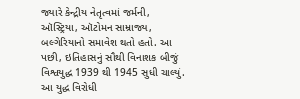જ્યારે કેન્દ્રીય નેતૃત્વમાં જર્મની, ઑસ્ટ્રિયા, ઑટોમન સામ્રાજ્ય, બલ્ગેરિયાનો સમાવેશ થતો હતો. આ પછી, ઇતિહાસનું સૌથી વિનાશક બીજું વિશ્વયુદ્ધ 1939 થી 1945 સુધી ચાલ્યું. આ યુદ્ધ વિરોધી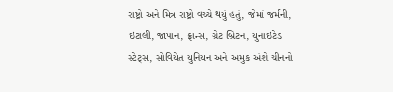રાષ્ટ્રો અને મિત્ર રાષ્ટ્રો વચ્ચે થયું હતું, જેમાં જર્મની, ઇટાલી, જાપાન, ફ્રાન્સ, ગ્રેટ બ્રિટન, યુનાઇટેડ સ્ટેટ્સ, સોવિયેત યુનિયન અને અમુક અંશે ચીનનો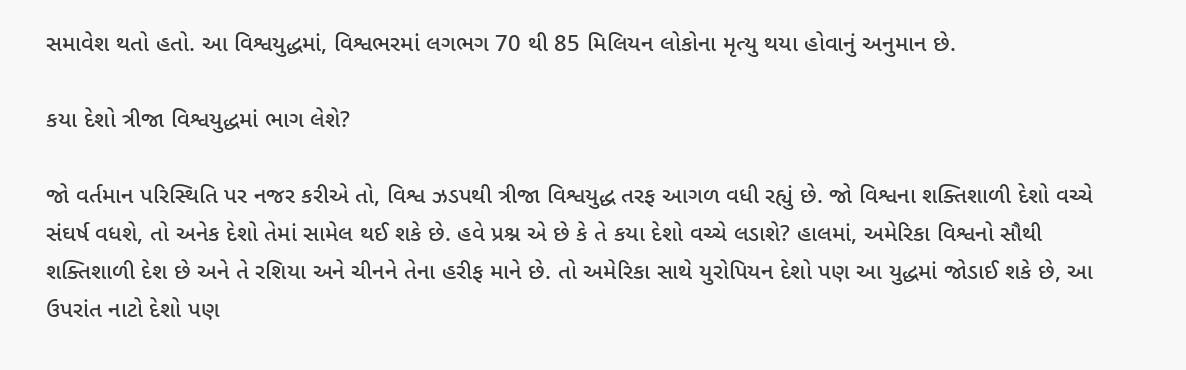સમાવેશ થતો હતો. આ વિશ્વયુદ્ધમાં, વિશ્વભરમાં લગભગ 70 થી 85 મિલિયન લોકોના મૃત્યુ થયા હોવાનું અનુમાન છે.

કયા દેશો ત્રીજા વિશ્વયુદ્ધમાં ભાગ લેશે?

જો વર્તમાન પરિસ્થિતિ પર નજર કરીએ તો, વિશ્વ ઝડપથી ત્રીજા વિશ્વયુદ્ધ તરફ આગળ વધી રહ્યું છે. જો વિશ્વના શક્તિશાળી દેશો વચ્ચે સંઘર્ષ વધશે, તો અનેક દેશો તેમાં સામેલ થઈ શકે છે. હવે પ્રશ્ન એ છે કે તે કયા દેશો વચ્ચે લડાશે? હાલમાં, અમેરિકા વિશ્વનો સૌથી શક્તિશાળી દેશ છે અને તે રશિયા અને ચીનને તેના હરીફ માને છે. તો અમેરિકા સાથે યુરોપિયન દેશો પણ આ યુદ્ધમાં જોડાઈ શકે છે, આ ઉપરાંત નાટો દેશો પણ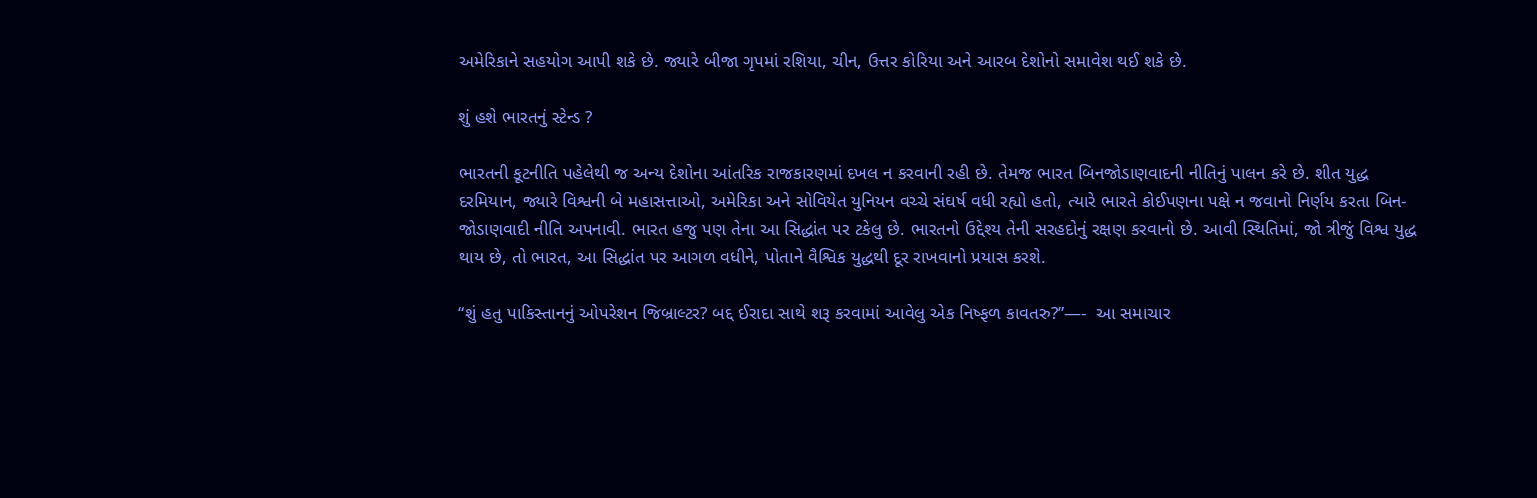અમેરિકાને સહયોગ આપી શકે છે. જ્યારે બીજા ગૃપમાં રશિયા, ચીન, ઉત્તર કોરિયા અને આરબ દેશોનો સમાવેશ થઈ શકે છે.

શું હશે ભારતનું સ્ટેન્ડ ?

ભારતની કૂટનીતિ પહેલેથી જ અન્ય દેશોના આંતરિક રાજકારણમાં દખલ ન કરવાની રહી છે. તેમજ ભારત બિનજોડાણવાદની નીતિનું પાલન કરે છે. શીત યુદ્ધ દરમિયાન, જ્યારે વિશ્વની બે મહાસત્તાઓ, અમેરિકા અને સોવિયેત યુનિયન વચ્ચે સંઘર્ષ વધી રહ્યો હતો, ત્યારે ભારતે કોઈપણના પક્ષે ન જવાનો નિર્ણય કરતા બિન-જોડાણવાદી નીતિ અપનાવી. ભારત હજુ પણ તેના આ સિદ્ધાંત પર ટકેલુ છે. ભારતનો ઉદ્દેશ્ય તેની સરહદોનું રક્ષણ કરવાનો છે. આવી સ્થિતિમાં, જો ત્રીજું વિશ્વ યુદ્ધ થાય છે, તો ભારત, આ સિદ્ધાંત પર આગળ વધીને, પોતાને વૈશ્વિક યુદ્ધથી દૂર રાખવાનો પ્રયાસ કરશે.

“શું હતુ પાકિસ્તાનનું ઓપરેશન જિબ્રાલ્ટર? બદ્દ ઈરાદા સાથે શરૂ કરવામાં આવેલુ એક નિષ્ફળ કાવતરુ?”—-  આ સમાચાર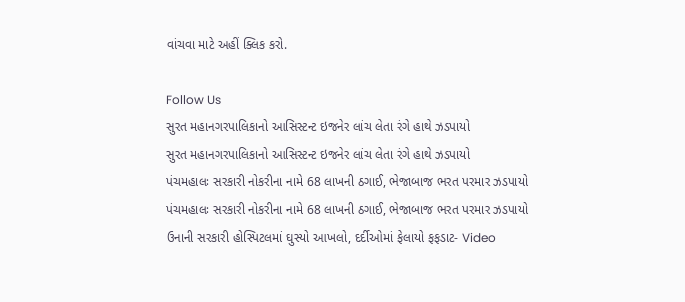વાંચવા માટે અહીં ક્લિક કરો.

Follow Us
સુરત મહાનગરપાલિકાનો આસિસ્ટન્ટ ઇજનેર લાંચ લેતા રંગે હાથે ઝડપાયો
સુરત મહાનગરપાલિકાનો આસિસ્ટન્ટ ઇજનેર લાંચ લેતા રંગે હાથે ઝડપાયો
પંચમહાલઃ સરકારી નોકરીના નામે 68 લાખની ઠગાઈ, ભેજાબાજ ભરત પરમાર ઝડપાયો
પંચમહાલઃ સરકારી નોકરીના નામે 68 લાખની ઠગાઈ, ભેજાબાજ ભરત પરમાર ઝડપાયો
ઉનાની સરકારી હોસ્પિટલમાં ઘુસ્યો આખલો, દર્દીઓમાં ફેલાયો ફફડાટ- Video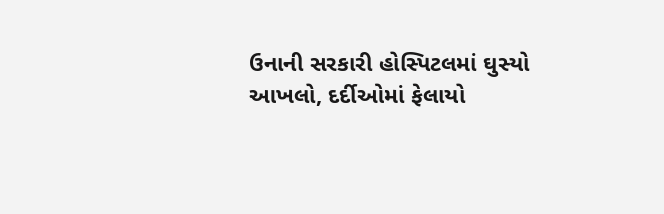ઉનાની સરકારી હોસ્પિટલમાં ઘુસ્યો આખલો, દર્દીઓમાં ફેલાયો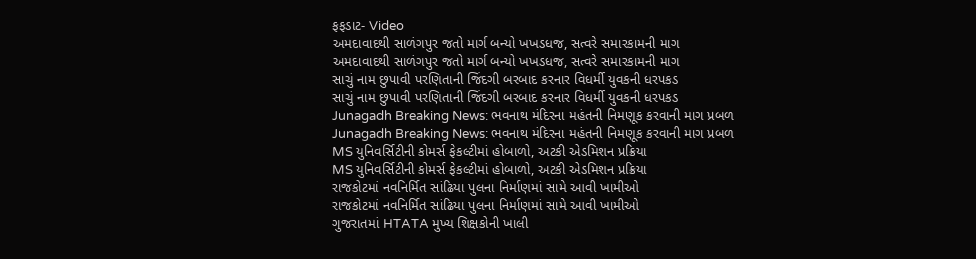ફફડાટ- Video
અમદાવાદથી સાળંગપુર જતો માર્ગ બન્યો ખખડધજ, સત્વરે સમારકામની માગ
અમદાવાદથી સાળંગપુર જતો માર્ગ બન્યો ખખડધજ, સત્વરે સમારકામની માગ
સાચું નામ છુપાવી પરણિતાની જિંદગી બરબાદ કરનાર વિધર્મી યુવકની ધરપકડ
સાચું નામ છુપાવી પરણિતાની જિંદગી બરબાદ કરનાર વિધર્મી યુવકની ધરપકડ
Junagadh Breaking News: ભવનાથ મંદિરના મહંતની નિમણૂક કરવાની માગ પ્રબળ
Junagadh Breaking News: ભવનાથ મંદિરના મહંતની નિમણૂક કરવાની માગ પ્રબળ
MS યુનિવર્સિટીની કોમર્સ ફેકલ્ટીમાં હોબાળો, અટકી એડમિશન પ્રક્રિયા
MS યુનિવર્સિટીની કોમર્સ ફેકલ્ટીમાં હોબાળો, અટકી એડમિશન પ્રક્રિયા
રાજકોટમાં નવનિર્મિત સાંઢિયા પુલના નિર્માણમાં સામે આવી ખામીઓ
રાજકોટમાં નવનિર્મિત સાંઢિયા પુલના નિર્માણમાં સામે આવી ખામીઓ
ગુજરાતમાં HTATA મુખ્ય શિક્ષકોની ખાલી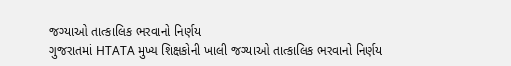જગ્યાઓ તાત્કાલિક ભરવાનો નિર્ણય
ગુજરાતમાં HTATA મુખ્ય શિક્ષકોની ખાલી જગ્યાઓ તાત્કાલિક ભરવાનો નિર્ણય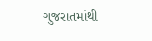ગુજરાતમાંથી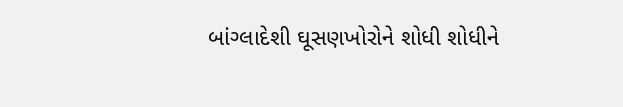બાંગ્લાદેશી ઘૂસણખોરોને શોધી શોધીને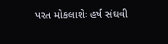પરત મોકલાશેઃ હર્ષ સંઘવી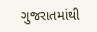ગુજરાતમાંથી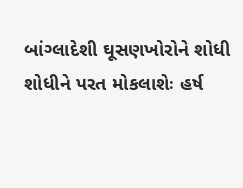બાંગ્લાદેશી ઘૂસણખોરોને શોધી શોધીને પરત મોકલાશેઃ હર્ષ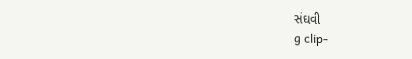સંઘવી
g clip-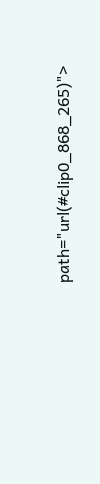path="url(#clip0_868_265)">